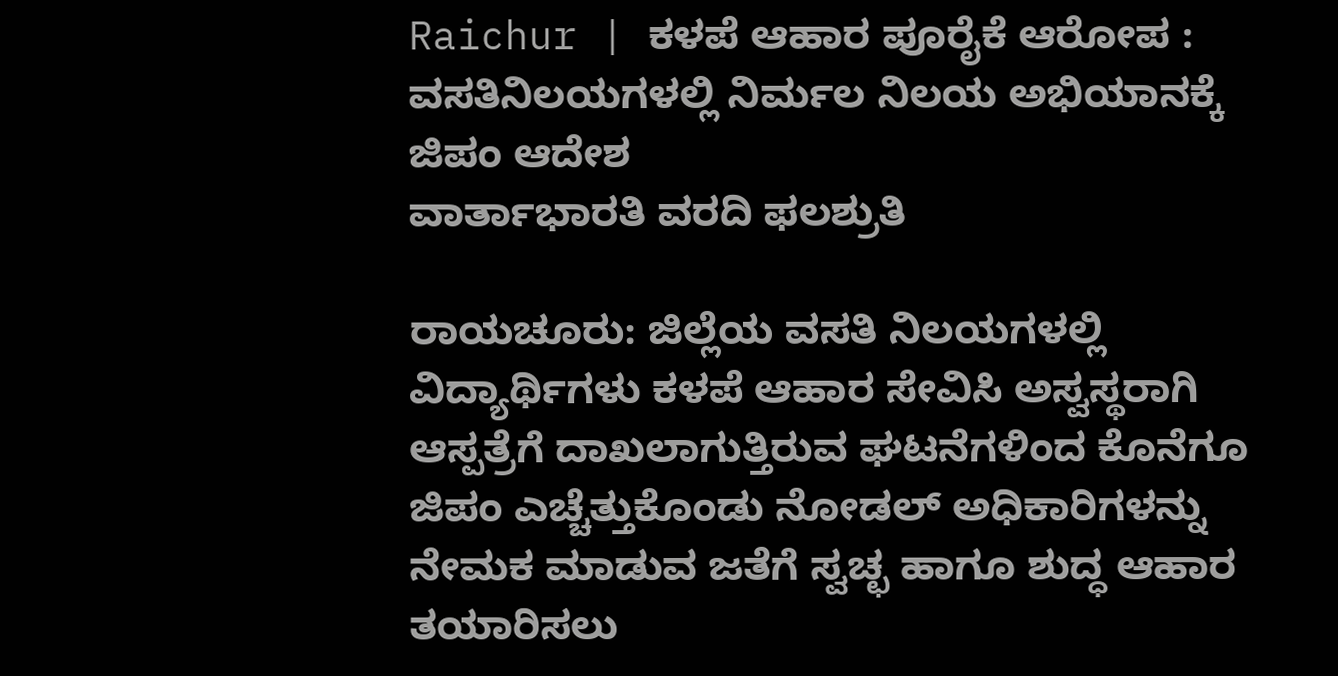Raichur | ಕಳಪೆ ಆಹಾರ ಪೂರೈಕೆ ಆರೋಪ : ವಸತಿನಿಲಯಗಳಲ್ಲಿ ನಿರ್ಮಲ ನಿಲಯ ಅಭಿಯಾನಕ್ಕೆ ಜಿಪಂ ಆದೇಶ
ವಾರ್ತಾಭಾರತಿ ವರದಿ ಫಲಶ್ರುತಿ

ರಾಯಚೂರು: ಜಿಲ್ಲೆಯ ವಸತಿ ನಿಲಯಗಳಲ್ಲಿ ವಿದ್ಯಾರ್ಥಿಗಳು ಕಳಪೆ ಆಹಾರ ಸೇವಿಸಿ ಅಸ್ವಸ್ಥರಾಗಿ ಆಸ್ಪತ್ರೆಗೆ ದಾಖಲಾಗುತ್ತಿರುವ ಘಟನೆಗಳಿಂದ ಕೊನೆಗೂ ಜಿಪಂ ಎಚ್ಚೆತ್ತುಕೊಂಡು ನೋಡಲ್ ಅಧಿಕಾರಿಗಳನ್ನು ನೇಮಕ ಮಾಡುವ ಜತೆಗೆ ಸ್ವಚ್ಛ ಹಾಗೂ ಶುದ್ಧ ಆಹಾರ ತಯಾರಿಸಲು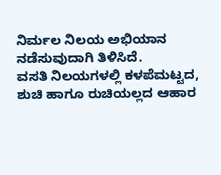ನಿರ್ಮಲ ನಿಲಯ ಅಭಿಯಾನ ನಡೆಸುವುದಾಗಿ ತಿಳಿಸಿದೆ.
ವಸತಿ ನಿಲಯಗಳಲ್ಲಿ ಕಳಪೆಮಟ್ಟದ, ಶುಚಿ ಹಾಗೂ ರುಚಿಯಲ್ಲದ ಆಹಾರ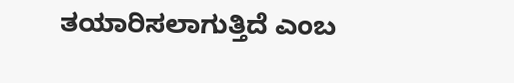ತಯಾರಿಸಲಾಗುತ್ತಿದೆ ಎಂಬ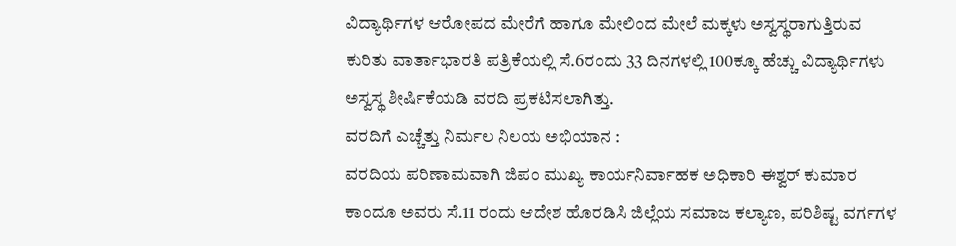ವಿದ್ಯಾರ್ಥಿಗಳ ಆರೋಪದ ಮೇರೆಗೆ ಹಾಗೂ ಮೇಲಿಂದ ಮೇಲೆ ಮಕ್ಕಳು ಅಸ್ವಸ್ಥರಾಗುತ್ತಿರುವ ಕುರಿತು ವಾರ್ತಾಭಾರತಿ ಪತ್ರಿಕೆಯಲ್ಲಿ ಸೆ.6ರಂದು 33 ದಿನಗಳಲ್ಲಿ 100ಕ್ಕೂ ಹೆಚ್ಚು ವಿದ್ಯಾರ್ಥಿಗಳು ಅಸ್ವಸ್ಥ ಶೀರ್ಷಿಕೆಯಡಿ ವರದಿ ಪ್ರಕಟಿಸಲಾಗಿತ್ತು.
ವರದಿಗೆ ಎಚ್ಚೆತ್ತು ನಿರ್ಮಲ ನಿಲಯ ಅಭಿಯಾನ :
ವರದಿಯ ಪರಿಣಾಮವಾಗಿ ಜಿಪಂ ಮುಖ್ಯ ಕಾರ್ಯನಿರ್ವಾಹಕ ಅಧಿಕಾರಿ ಈಶ್ವರ್ ಕುಮಾರ ಕಾಂದೂ ಅವರು ಸೆ.11 ರಂದು ಆದೇಶ ಹೊರಡಿಸಿ ಜಿಲ್ಲೆಯ ಸಮಾಜ ಕಲ್ಯಾಣ, ಪರಿಶಿಷ್ಟ ವರ್ಗಗಳ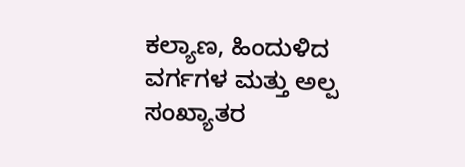ಕಲ್ಯಾಣ, ಹಿಂದುಳಿದ ವರ್ಗಗಳ ಮತ್ತು ಅಲ್ಪ ಸಂಖ್ಯಾತರ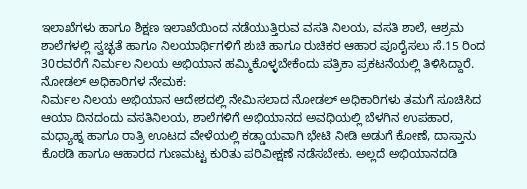ಇಲಾಖೆಗಳು ಹಾಗೂ ಶಿಕ್ಷಣ ಇಲಾಖೆಯಿಂದ ನಡೆಯುತ್ತಿರುವ ವಸತಿ ನಿಲಯ, ವಸತಿ ಶಾಲೆ, ಆಶ್ರಮ ಶಾಲೆಗಳಲ್ಲಿ ಸ್ವಚ್ಛತೆ ಹಾಗೂ ನಿಲಯಾರ್ಥಿಗಳಿಗೆ ಶುಚಿ ಹಾಗೂ ರುಚಿಕರ ಆಹಾರ ಪೂರೈಸಲು ಸೆ.15 ರಿಂದ 30ರವರೆಗೆ ನಿರ್ಮಲ ನಿಲಯ ಅಭಿಯಾನ ಹಮ್ಮಿಕೊಳ್ಳಬೇಕೆಂದು ಪತ್ರಿಕಾ ಪ್ರಕಟನೆಯಲ್ಲಿ ತಿಳಿಸಿದ್ದಾರೆ.
ನೋಡಲ್ ಅಧಿಕಾರಿಗಳ ನೇಮಕ:
ನಿರ್ಮಲ ನಿಲಯ ಅಭಿಯಾನ ಆದೇಶದಲ್ಲಿ ನೇಮಿಸಲಾದ ನೋಡಲ್ ಅಧಿಕಾರಿಗಳು ತಮಗೆ ಸೂಚಿಸಿದ ಆಯಾ ದಿನದಂದು ವಸತಿನಿಲಯ, ಶಾಲೆಗಳಿಗೆ ಅಭಿಯಾನದ ಅವಧಿಯಲ್ಲಿ ಬೆಳಗಿನ ಉಪಹಾರ, ಮಧ್ಯಾಹ್ನ ಹಾಗೂ ರಾತ್ರಿ ಊಟದ ವೇಳೆಯಲ್ಲಿ ಕಡ್ಡಾಯವಾಗಿ ಭೇಟಿ ನೀಡಿ ಅಡುಗೆ ಕೋಣೆ, ದಾಸ್ತಾನು ಕೊಠಡಿ ಹಾಗೂ ಆಹಾರದ ಗುಣಮಟ್ಟ ಕುರಿತು ಪರಿವೀಕ್ಷಣೆ ನಡೆಸಬೇಕು. ಅಲ್ಲದೆ ಅಭಿಯಾನದಡಿ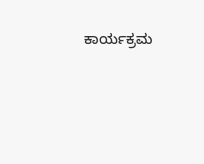ಕಾರ್ಯಕ್ರಮ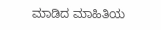ಮಾಡಿದ ಮಾಹಿತಿಯ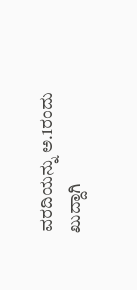ವರದಿಯನ್ನು ಅ.1ರಂದು ಖುದ್ದಾಗಿ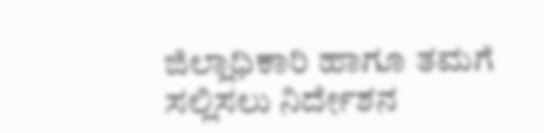ಜಿಲ್ಲಾಧಿಕಾರಿ ಹಾಗೂ ತಮಗೆ ಸಲ್ಲಿಸಲು ನಿರ್ದೇಶನ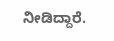ನೀಡಿದ್ದಾರೆ.